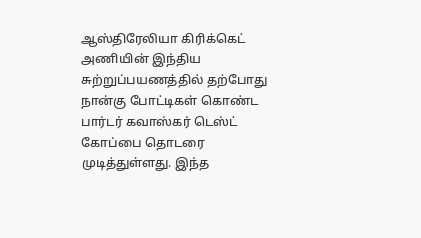ஆஸ்திரேலியா கிரிக்கெட் அணியின் இந்திய சுற்றுப்பயணத்தில் தற்போது நான்கு போட்டிகள் கொண்ட பார்டர் கவாஸ்கர் டெஸ்ட் கோப்பை தொடரை முடித்துள்ளது. இந்த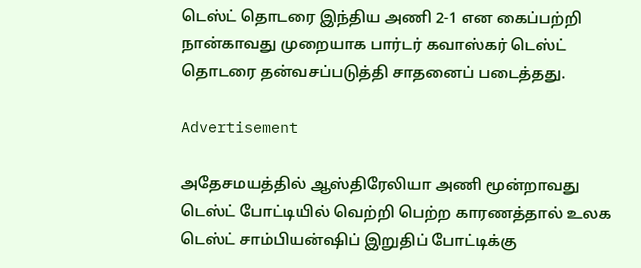டெஸ்ட் தொடரை இந்திய அணி 2-1 என கைப்பற்றி நான்காவது முறையாக பார்டர் கவாஸ்கர் டெஸ்ட் தொடரை தன்வசப்படுத்தி சாதனைப் படைத்தது.

Advertisement

அதேசமயத்தில் ஆஸ்திரேலியா அணி மூன்றாவது டெஸ்ட் போட்டியில் வெற்றி பெற்ற காரணத்தால் உலக டெஸ்ட் சாம்பியன்ஷிப் இறுதிப் போட்டிக்கு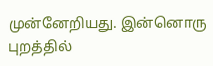முன்னேறியது. இன்னொரு புறத்தில்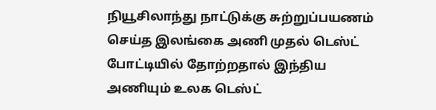நியூசிலாந்து நாட்டுக்கு சுற்றுப்பயணம் செய்த இலங்கை அணி முதல் டெஸ்ட் போட்டியில் தோற்றதால் இந்திய அணியும் உலக டெஸ்ட்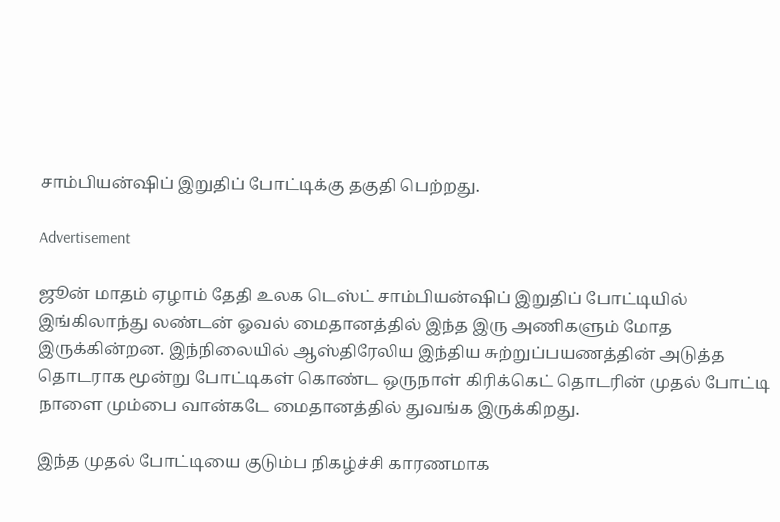சாம்பியன்ஷிப் இறுதிப் போட்டிக்கு தகுதி பெற்றது.

Advertisement

ஜூன் மாதம் ஏழாம் தேதி உலக டெஸ்ட் சாம்பியன்ஷிப் இறுதிப் போட்டியில் இங்கிலாந்து லண்டன் ஓவல் மைதானத்தில் இந்த இரு அணிகளும் மோத இருக்கின்றன. இந்நிலையில் ஆஸ்திரேலிய இந்திய சுற்றுப்பயணத்தின் அடுத்த தொடராக மூன்று போட்டிகள் கொண்ட ஒருநாள் கிரிக்கெட் தொடரின் முதல் போட்டி நாளை மும்பை வான்கடே மைதானத்தில் துவங்க இருக்கிறது.

இந்த முதல் போட்டியை குடும்ப நிகழ்ச்சி காரணமாக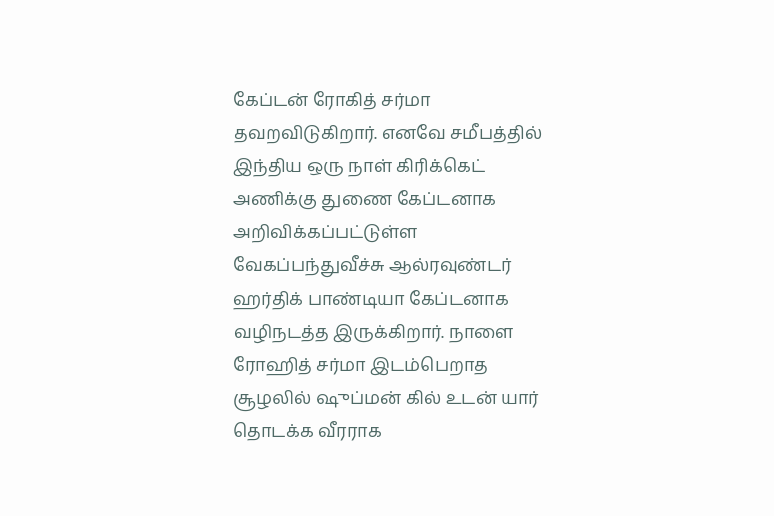கேப்டன் ரோகித் சர்மா தவறவிடுகிறார். எனவே சமீபத்தில் இந்திய ஒரு நாள் கிரிக்கெட் அணிக்கு துணை கேப்டனாக அறிவிக்கப்பட்டுள்ள வேகப்பந்துவீச்சு ஆல்ரவுண்டர் ஹர்திக் பாண்டியா கேப்டனாக வழிநடத்த இருக்கிறார். நாளை ரோஹித் சர்மா இடம்பெறாத சூழலில் ஷுப்மன் கில் உடன் யார் தொடக்க வீரராக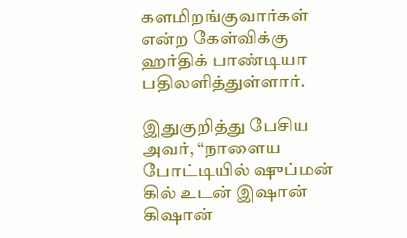களமிறங்குவார்கள் என்ற கேள்விக்கு ஹர்திக் பாண்டியா பதிலளித்துள்ளார்.

இதுகுறித்து பேசிய அவர், “நாளைய போட்டியில் ஷுப்மன் கில் உடன் இஷான் கிஷான்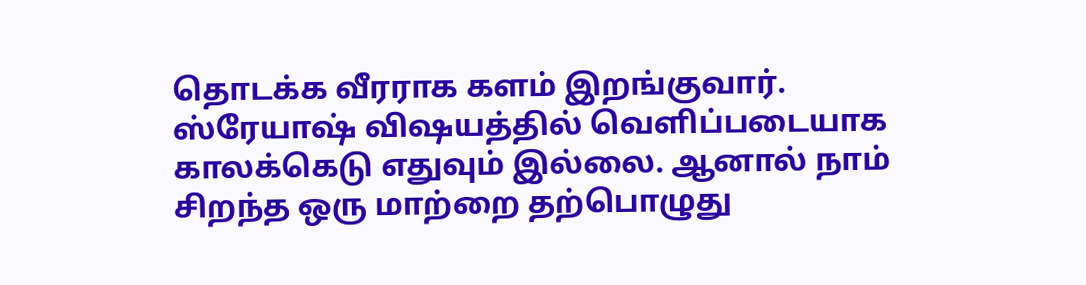தொடக்க வீரராக களம் இறங்குவார். ஸ்ரேயாஷ் விஷயத்தில் வெளிப்படையாக காலக்கெடு எதுவும் இல்லை. ஆனால் நாம் சிறந்த ஒரு மாற்றை தற்பொழுது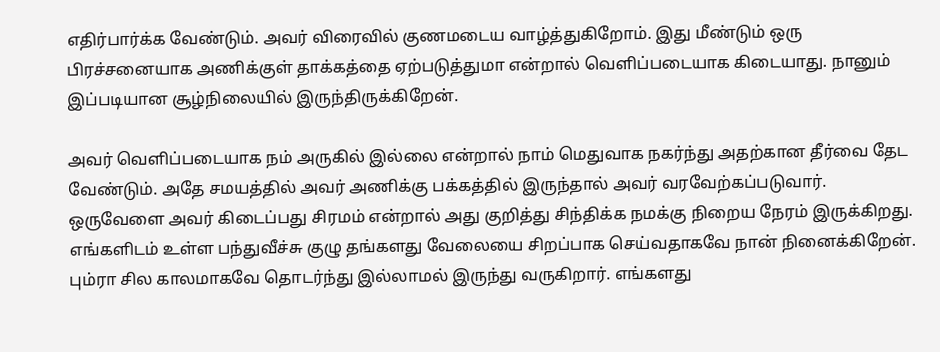எதிர்பார்க்க வேண்டும். அவர் விரைவில் குணமடைய வாழ்த்துகிறோம். இது மீண்டும் ஒரு பிரச்சனையாக அணிக்குள் தாக்கத்தை ஏற்படுத்துமா என்றால் வெளிப்படையாக கிடையாது. நானும் இப்படியான சூழ்நிலையில் இருந்திருக்கிறேன்.

அவர் வெளிப்படையாக நம் அருகில் இல்லை என்றால் நாம் மெதுவாக நகர்ந்து அதற்கான தீர்வை தேட வேண்டும். அதே சமயத்தில் அவர் அணிக்கு பக்கத்தில் இருந்தால் அவர் வரவேற்கப்படுவார். ஒருவேளை அவர் கிடைப்பது சிரமம் என்றால் அது குறித்து சிந்திக்க நமக்கு நிறைய நேரம் இருக்கிறது. எங்களிடம் உள்ள பந்துவீச்சு குழு தங்களது வேலையை சிறப்பாக செய்வதாகவே நான் நினைக்கிறேன். பும்ரா சில காலமாகவே தொடர்ந்து இல்லாமல் இருந்து வருகிறார். எங்களது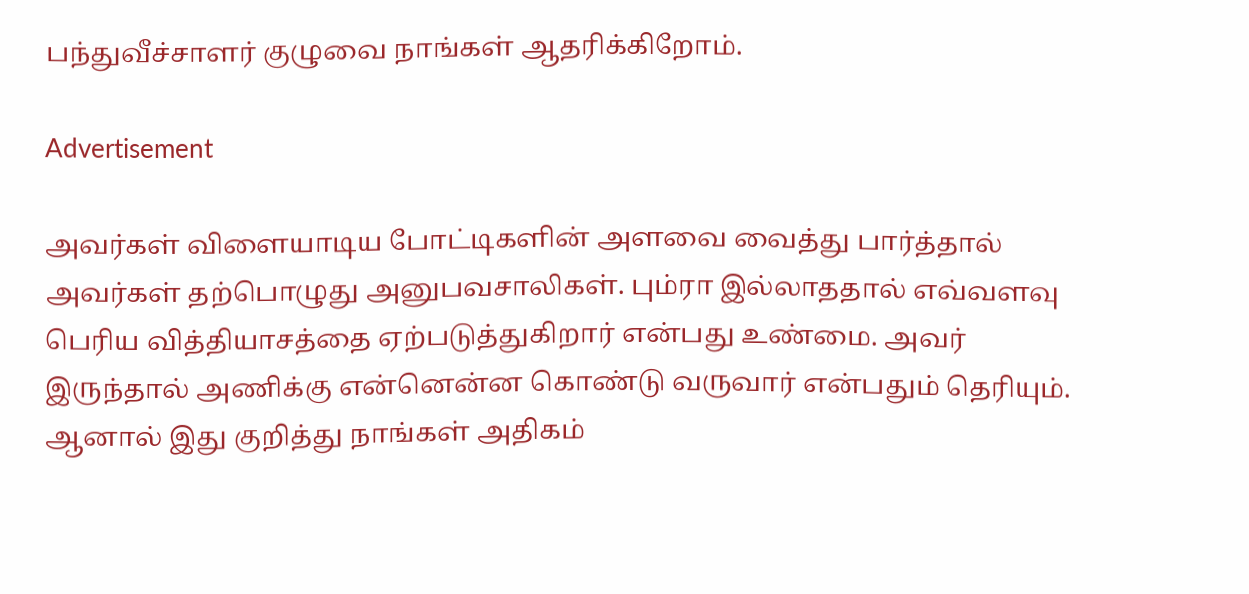பந்துவீச்சாளர் குழுவை நாங்கள் ஆதரிக்கிறோம்.

Advertisement

அவர்கள் விளையாடிய போட்டிகளின் அளவை வைத்து பார்த்தால் அவர்கள் தற்பொழுது அனுபவசாலிகள். பும்ரா இல்லாததால் எவ்வளவு பெரிய வித்தியாசத்தை ஏற்படுத்துகிறார் என்பது உண்மை. அவர் இருந்தால் அணிக்கு என்னென்ன கொண்டு வருவார் என்பதும் தெரியும். ஆனால் இது குறித்து நாங்கள் அதிகம்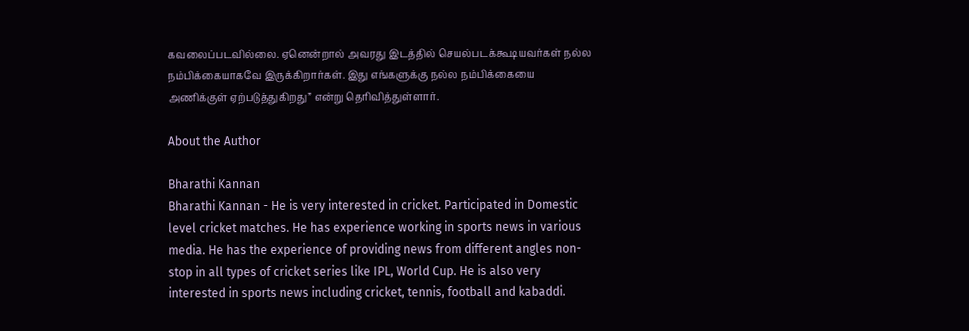கவலைப்படவில்லை. ஏனென்றால் அவரது இடத்தில் செயல்படக்கூடியவர்கள் நல்ல நம்பிக்கையாகவே இருக்கிறார்கள். இது எங்களுக்கு நல்ல நம்பிக்கையை அணிக்குள் ஏற்படுத்துகிறது” என்று தெரிவித்துள்ளார்.

About the Author

Bharathi Kannan
Bharathi Kannan - He is very interested in cricket. Participated in Domestic level cricket matches. He has experience working in sports news in various media. He has the experience of providing news from different angles non-stop in all types of cricket series like IPL, World Cup. He is also very interested in sports news including cricket, tennis, football and kabaddi.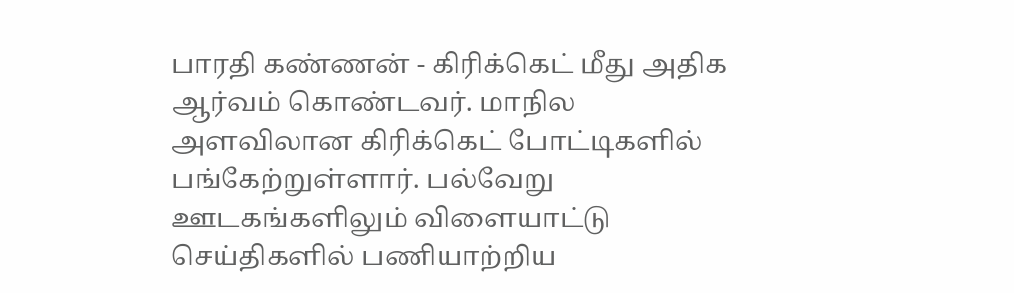பாரதி கண்ணன் - கிரிக்கெட் மீது அதிக ஆர்வம் கொண்டவர். மாநில அளவிலான கிரிக்கெட் போட்டிகளில் பங்கேற்றுள்ளார். பல்வேறு ஊடகங்களிலும் விளையாட்டு செய்திகளில் பணியாற்றிய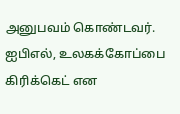அனுபவம் கொண்டவர். ஐபிஎல், உலகக்கோப்பை கிரிக்கெட் என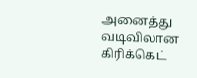அனைத்து வடிவிலான கிரிக்கெட்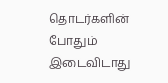தொடர்களின் போதும் இடைவிடாது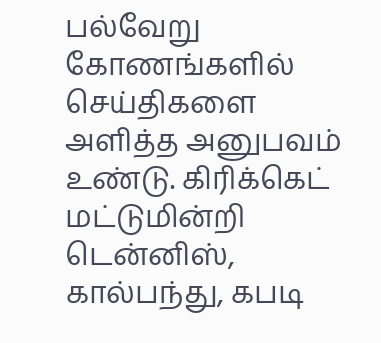பல்வேறு கோணங்களில் செய்திகளை அளித்த அனுபவம் உண்டு. கிரிக்கெட் மட்டுமின்றி டென்னிஸ், கால்பந்து, கபடி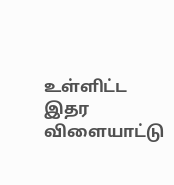உள்ளிட்ட இதர விளையாட்டு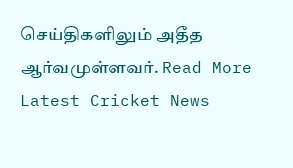செய்திகளிலும் அதீத ஆர்வமுள்ளவர். Read More
Latest Cricket News